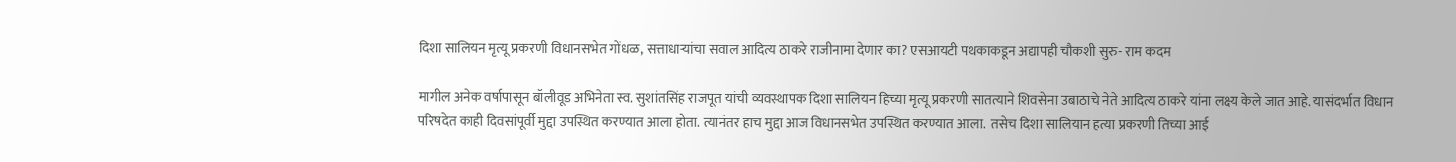दिशा सालियन मृत्यू प्रकरणी विधानसभेत गोंधळ, सत्ताधाऱ्यांचा सवाल आदित्य ठाकरे राजीनामा देणार का? एसआयटी पथकाकडून अद्यापही चौकशी सुरु- राम कदम

मागील अनेक वर्षापासून बॉलीवूड अभिनेता स्व. सुशांतसिंह राजपूत यांची व्यवस्थापक दिशा सालियन हिच्या मृत्यू प्रकरणी सातत्याने शिवसेना उबाठाचे नेते आदित्य ठाकरे यांना लक्ष्य केले जात आहे. यासंदर्भात विधान परिषदेत काही दिवसांपूर्वी मुद्दा उपस्थित करण्यात आला होता. त्यानंतर हाच मुद्दा आज विधानसभेत उपस्थित करण्यात आला.  तसेच दिशा सालियान हत्या प्रकरणी तिच्या आई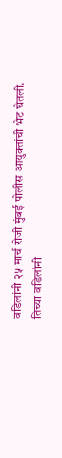वडिलांनी २५ मार्च रोजी मुंबई पोलीस आयुक्तांची भेट घेतली. तिच्या वडिलांनी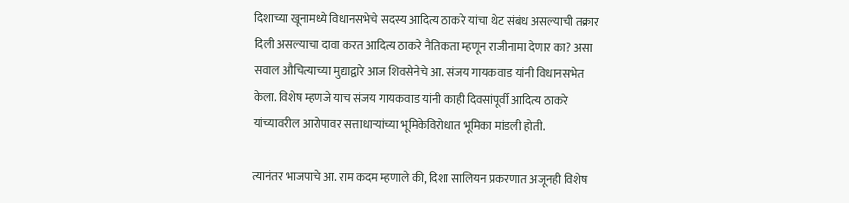दिशाच्या खूनामध्ये विधानसभेचे सदस्य आदित्य ठाकरे यांचा थेट संबंध असल्याची तक्रार दिली असल्याचा दावा करत आदित्य ठाकरे नैतिकता म्हणून राजीनामा देणार का? असा सवाल औचित्याच्या मुद्याद्वारे आज शिवसेनेचे आ. संजय गायकवाड यांनी विधानसभेत केला. विशेष म्हणजे याच संजय गायकवाड यांनी काही दिवसांपूर्वी आदित्य ठाकरे यांच्यावरील आरोपावर सत्ताधाऱ्यांच्या भूमिकेविरोधात भूमिका मांडली होती.

त्यानंतर भाजपाचे आ. राम कदम म्हणाले की, दिशा सालियन प्रकरणात अजूनही विशेष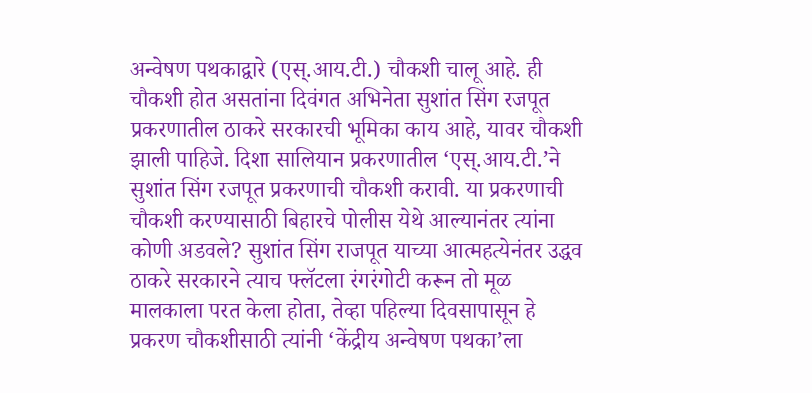अन्वेषण पथकाद्वारे (एस्.आय.टी.) चौकशी चालू आहे. ही चौकशी होत असतांना दिवंगत अभिनेता सुशांत सिंग रजपूत प्रकरणातील ठाकरे सरकारची भूमिका काय आहे, यावर चौकशी झाली पाहिजे. दिशा सालियान प्रकरणातील ‘एस्.आय.टी.’ने सुशांत सिंग रजपूत प्रकरणाची चौकशी करावी. या प्रकरणाची चौकशी करण्यासाठी बिहारचे पोलीस येथे आल्यानंतर त्यांना कोणी अडवले? सुशांत सिंग राजपूत याच्या आत्महत्येनंतर उद्धव ठाकरे सरकारने त्याच फ्लॅटला रंगरंगोटी करून तो मूळ मालकाला परत केला होता, तेव्हा पहिल्या दिवसापासून हे प्रकरण चौकशीसाठी त्यांनी ‘केंद्रीय अन्वेषण पथका’ला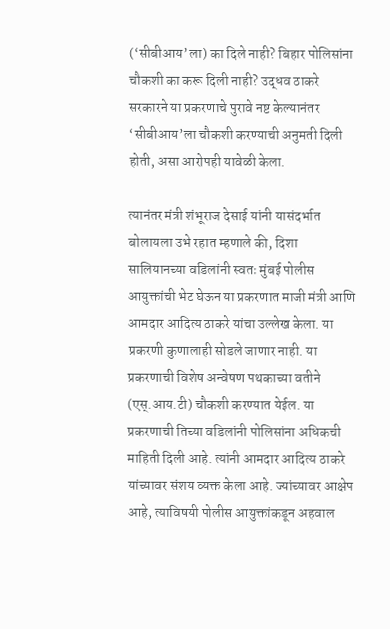(‘सीबीआय’ला) का दिले नाही? बिहार पोलिसांना चौकशी का करू दिली नाही? उद्धव ठाकरे सरकारने या प्रकरणाचे पुरावे नष्ट केल्यानंतर ‘सीबीआय’ला चौकशी करण्याची अनुमती दिली होती, असा आरोपही यावेळी केला.

त्यानंतर मंत्री शंभूराज देसाई यांनी यासंदर्भात बोलायला उभे रहात म्हणाले की, दिशा सालियानच्या वडिलांनी स्वतः मुंबई पोलीस आयुक्तांची भेट घेऊन या प्रकरणात माजी मंत्री आणि आमदार आदित्य ठाकरे यांचा उल्लेख केला. या प्रकरणी कुणालाही सोडले जाणार नाही. या प्रकरणाची विशेष अन्वेषण पथकाच्या वतीने (एस्.आय.टी) चौकशी करण्यात येईल. या प्रकरणाची तिच्या वडिलांनी पोलिसांना अधिकची माहिती दिली आहे. त्यांनी आमदार आदित्य ठाकरे यांच्यावर संशय व्यक्त केला आहे. ज्यांच्यावर आक्षेप आहे, त्याविषयी पोलीस आयुक्तांकडून अहवाल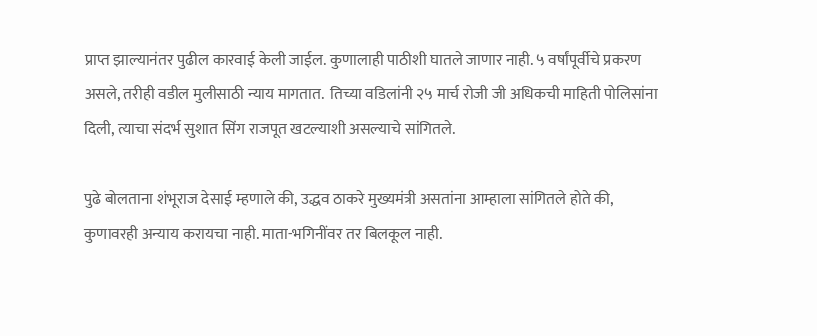प्राप्त झाल्यानंतर पुढील कारवाई केली जाईल. कुणालाही पाठीशी घातले जाणार नाही. ५ वर्षांपूर्वीचे प्रकरण असले, तरीही वडील मुलीसाठी न्याय मागतात.  तिच्या वडिलांनी २५ मार्च रोजी जी अधिकची माहिती पोलिसांना दिली, त्याचा संदर्भ सुशात सिंग राजपूत खटल्याशी असल्याचे सांगितले.

पुढे बोलताना शंभूराज देसाई म्हणाले की, उद्धव ठाकरे मुख्यमंत्री असतांना आम्हाला सांगितले होते की, कुणावरही अन्याय करायचा नाही. माता-भगिनींवर तर बिलकूल नाही.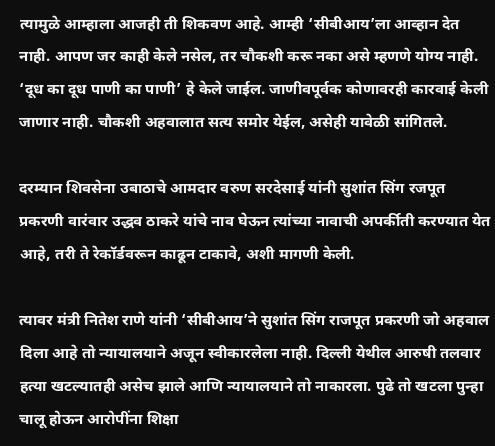त्यामुळे आम्हाला आजही ती शिकवण आहे. आम्ही ‘सीबीआय’ला आव्हान देत नाही. आपण जर काही केले नसेल, तर चौकशी करू नका असे म्हणणे योग्य नाही. ‘दूध का दूध पाणी का पाणी’ हे केले जाईल. जाणीवपूर्वक कोणावरही कारवाई केली जाणार नाही. चौकशी अहवालात सत्य समोर येईल, असेही यावेळी सांगितले.

दरम्यान शिवसेना उबाठाचे आमदार वरुण सरदेसाई यांनी सुशांत सिंग रजपूत प्रकरणी वारंवार उद्धव ठाकरे यांचे नाव घेऊन त्यांच्या नावाची अपर्कीती करण्यात येत आहे, तरी ते रेकॉर्डवरून काढून टाकावे, अशी मागणी केली.

त्यावर मंत्री नितेश राणे यांनी ‘सीबीआय’ने सुशांत सिंग राजपूत प्रकरणी जो अहवाल दिला आहे तो न्यायालयाने अजून स्वीकारलेला नाही. दिल्ली येथील आरुषी तलवार हत्या खटल्यातही असेच झाले आणि न्यायालयाने तो नाकारला. पुढे तो खटला पुन्हा चालू होऊन आरोपींना शिक्षा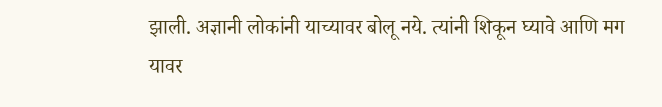झाली. अज्ञानी लोकांनी याच्यावर बोलू नये. त्यांनी शिकून घ्यावे आणि मग यावर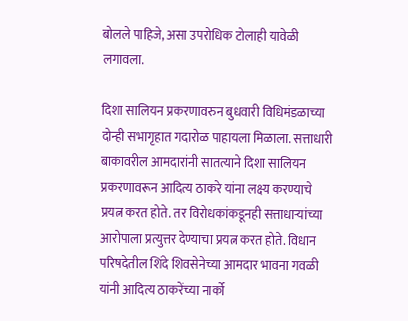बोलले पाहिजे, असा उपरोधिक टोलाही यावेळी लगावला.

दिशा सालियन प्रकरणावरुन बुधवारी विधिमंडळाच्या दोन्ही सभागृहात गदारोळ पाहायला मिळाला. सत्ताधारी बाकावरील आमदारांनी सातत्याने दिशा सालियन प्रकरणावरून आदित्य ठाकरे यांना लक्ष्य करण्याचे प्रयत्न करत होते. तर विरोधकांकडूनही सत्ताधाऱ्यांच्या आरोपाला प्रत्युत्तर देण्याचा प्रयत्न करत होते. विधान परिषदेतील शिंदे शिवसेनेच्या आमदार भावना गवळी यांनी आदित्य ठाकरेंच्या नार्को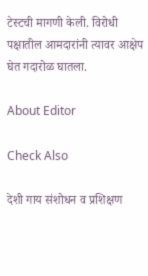टेस्टची मागणी केली. विरोधी पक्षातील आमदारांनी त्यावर आक्षेप घेत गदारोळ घातला.

About Editor

Check Also

देशी गाय संशोधन व प्रशिक्षण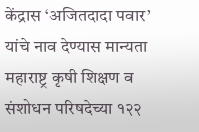केंद्रास ‘अजितदादा पवार’ यांचे नाव देण्यास मान्यता महाराष्ट्र कृषी शिक्षण व संशोधन परिषदेच्या १२२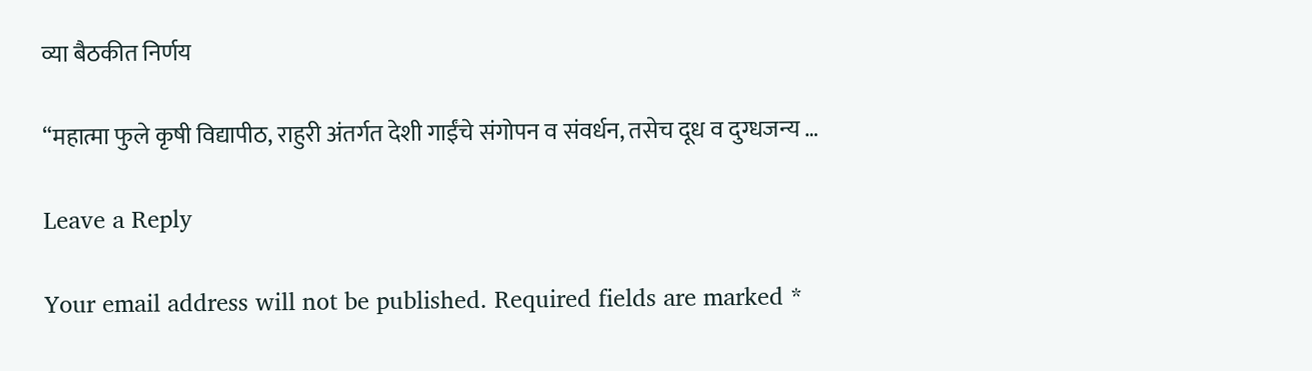व्या बैठकीत निर्णय

“महात्मा फुले कृषी विद्यापीठ, राहुरी अंतर्गत देशी गाईंचे संगोपन व संवर्धन, तसेच दूध व दुग्धजन्य …

Leave a Reply

Your email address will not be published. Required fields are marked *